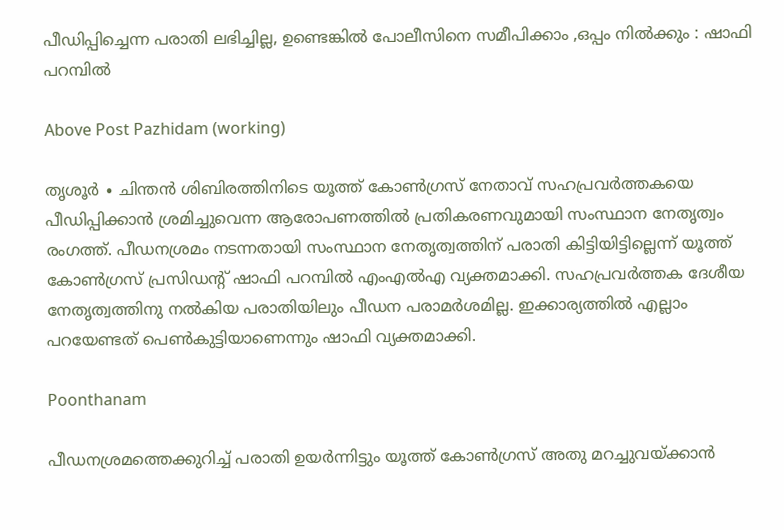പീഡിപ്പിച്ചെന്ന പരാതി ലഭിച്ചില്ല, ഉണ്ടെങ്കില്‍ പോലീസിനെ സമീപിക്കാം ,ഒപ്പം നിൽക്കും : ഷാഫി പറമ്പിൽ

Above Post Pazhidam (working)

തൃശൂർ ∙ ചിന്തന്‍ ശിബിരത്തിനിടെ യൂത്ത് കോണ്‍ഗ്രസ് നേതാവ് സഹപ്രവർത്തകയെ പീഡിപ്പിക്കാൻ ശ്രമിച്ചുവെന്ന ആരോപണത്തില്‍ പ്രതികരണവുമായി സംസ്ഥാന നേതൃത്വം രംഗത്ത്. പീഡനശ്രമം നടന്നതായി സംസ്ഥാന നേതൃത്വത്തിന് പരാതി കിട്ടിയിട്ടില്ലെന്ന് യൂത്ത് കോൺഗ്രസ് പ്രസിഡന്റ് ഷാഫി പറമ്പില്‍ എംഎൽഎ വ്യക്തമാക്കി. സഹപ്രവര്‍ത്തക ദേശീയ നേതൃത്വത്തിനു നല്‍കിയ പരാതിയിലും പീഡന പരാമര്‍ശമില്ല. ഇക്കാര്യത്തിൽ എല്ലാം പറയേണ്ടത് പെണ്‍കുട്ടിയാണെന്നും ഷാഫി വ്യക്തമാക്കി.

Poonthanam

പീഡനശ്രമത്തെക്കുറിച്ച് പരാതി ഉയർന്നിട്ടും യൂത്ത് കോൺഗ്രസ് അതു മറച്ചുവയ്ക്കാൻ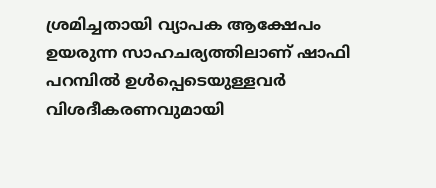ശ്രമിച്ചതായി വ്യാപക ആക്ഷേപം ഉയരുന്ന സാഹചര്യത്തിലാണ് ഷാഫി പറമ്പിൽ ഉൾപ്പെടെയുള്ളവർ വിശദീകരണവുമായി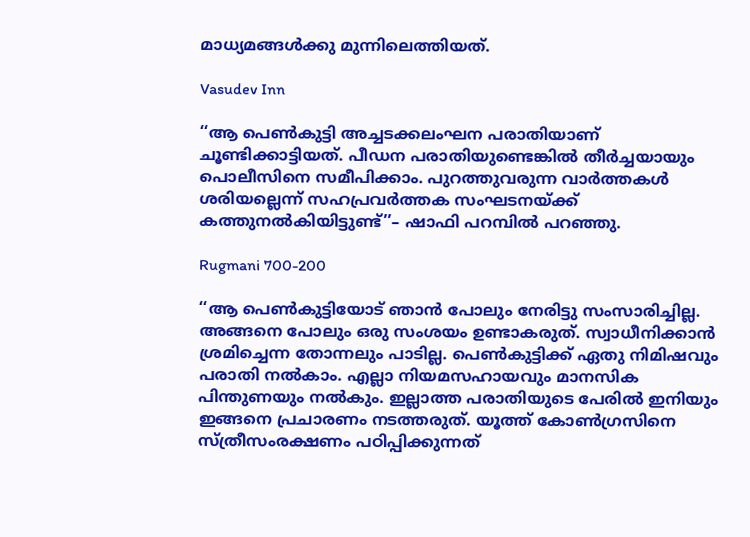മാധ്യമങ്ങൾക്കു മുന്നിലെത്തിയത്.

Vasudev Inn

‘‘ആ പെൺകുട്ടി അച്ചടക്കലംഘന പരാതിയാണ് ചൂണ്ടിക്കാട്ടിയത്. പീഡന പരാതിയുണ്ടെങ്കില്‍ തീർച്ചയായും പൊലീസിനെ സമീപിക്കാം. പുറത്തുവരുന്ന വാര്‍ത്തകള്‍ ശരിയല്ലെന്ന് സഹപ്രവര്‍ത്തക സംഘടനയ്ക്ക് കത്തുനല്‍കിയിട്ടുണ്ട്’’– ഷാഫി പറമ്പിൽ പറഞ്ഞു.

Rugmani 700-200

‘‘ആ പെണ്‍കുട്ടിയോട് ഞാന്‍ പോലും നേരിട്ടു സംസാരിച്ചില്ല. അങ്ങനെ പോലും ഒരു സംശയം ഉണ്ടാകരുത്. സ്വാധീനിക്കാന്‍ ശ്രമിച്ചെന്ന തോന്നലും പാടില്ല. പെണ്‍കുട്ടിക്ക് ഏതു നിമിഷവും പരാതി നല്‍കാം. എല്ലാ നിയമസഹായവും മാനസിക പിന്തുണയും നല്‍കും. ഇല്ലാത്ത പരാതിയുടെ പേരില്‍ ഇനിയും ഇങ്ങനെ പ്രചാരണം നടത്തരുത്. യൂത്ത് കോണ്‍ഗ്രസിനെ സ്ത്രീസംരക്ഷണം പഠിപ്പിക്കുന്നത്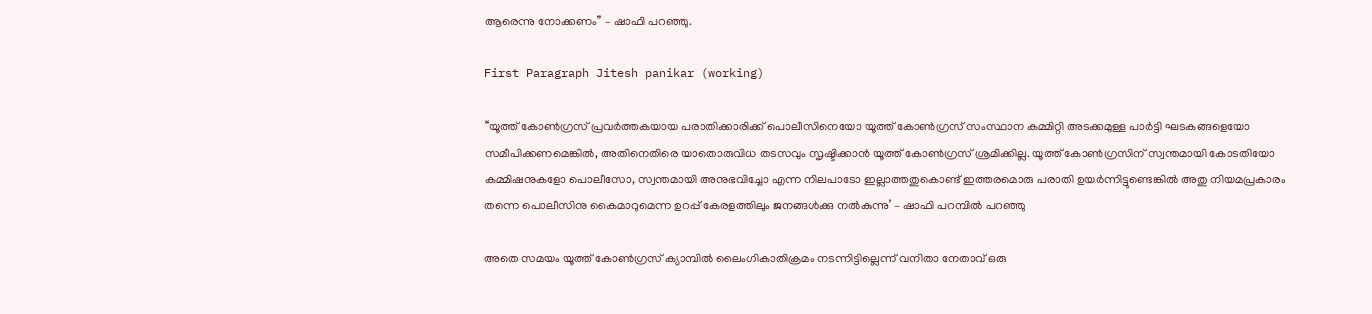ആരെന്നു നോക്കണം’’ – ഷാഫി പറഞ്ഞു.

First Paragraph Jitesh panikar (working)

‘‘യൂത്ത് കോൺഗ്രസ് പ്രവർത്തകയായ പരാതിക്കാരിക്ക് പൊലീസിനെയോ യൂത്ത് കോൺഗ്രസ് സംസ്ഥാന കമ്മിറ്റി അടക്കമുള്ള പാർട്ടി ഘടകങ്ങളെയോ സമീപിക്കണമെങ്കിൽ, അതിനെതിരെ യാതൊരുവിധ തടസവും സൃഷ്ടിക്കാൻ യൂത്ത് കോൺഗ്രസ് ശ്രമിക്കില്ല. യൂത്ത് കോണ്‍ഗ്രസിന് സ്വന്തമായി കോടതിയോ കമ്മിഷനുകളോ പൊലീസോ, സ്വന്തമായി അനുഭവിച്ചോ എന്ന നിലപാടോ ഇല്ലാത്തതുകൊണ്ട് ഇത്തരമൊരു പരാതി ഉയർന്നിട്ടുണ്ടെങ്കിൽ അതു നിയമപ്രകാരം തന്നെ പൊലീസിനു കൈമാറുമെന്ന ഉറപ്പ് കേരളത്തിലും ജനങ്ങൾക്കു നൽകുന്നു’ – ഷാഫി പറമ്പിൽ പറഞ്ഞു

അതെ സമയം യൂത്ത് കോൺഗ്രസ് ക്യാമ്പിൽ ലൈംഗികാതിക്രമം നടന്നിട്ടില്ലെന്ന് വനിതാ നേതാവ് ഒരു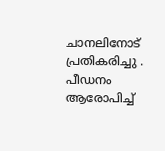ചാനലിനോട് പ്രതികരിച്ചു . പീഡനം ആരോപിച്ച്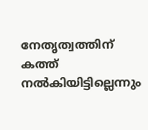നേതൃത്വത്തിന് കത്ത് നൽകിയിട്ടില്ലെന്നും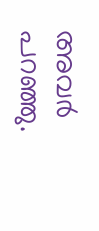അവർ പറഞ്ഞു.